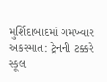મુર્શિદાબાદમાં ગમખ્વાર અકસ્માત: ટ્રેનની ટક્કરે સ્કૂલ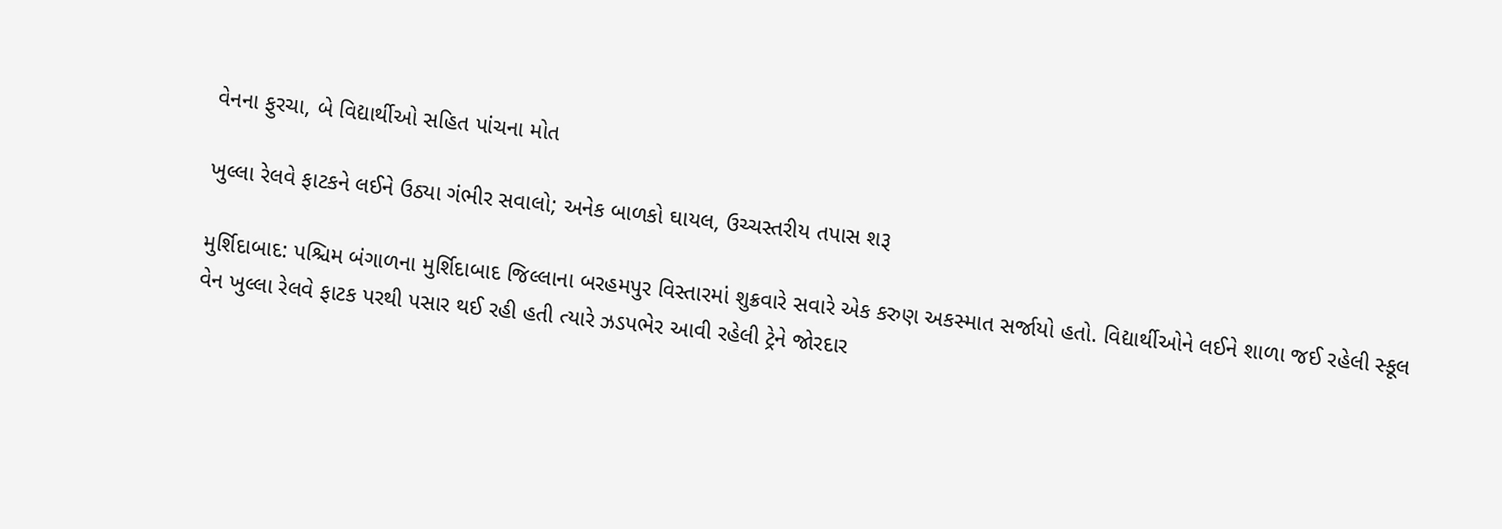વેનના ફુરચા, બે વિદ્યાર્થીઓ સહિત પાંચના મોત

ખુલ્લા રેલવે ફાટકને લઈને ઉઠ્યા ગંભીર સવાલો; અનેક બાળકો ઘાયલ, ઉચ્ચસ્તરીય તપાસ શરૂ

મુર્શિદાબાદ: પશ્ચિમ બંગાળના મુર્શિદાબાદ જિલ્લાના બરહમપુર વિસ્તારમાં શુક્રવારે સવારે એક કરુણ અકસ્માત સર્જાયો હતો. વિદ્યાર્થીઓને લઈને શાળા જઈ રહેલી સ્કૂલ વેન ખુલ્લા રેલવે ફાટક પરથી પસાર થઈ રહી હતી ત્યારે ઝડપભેર આવી રહેલી ટ્રેને જોરદાર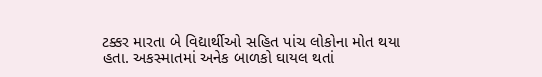ટક્કર મારતા બે વિદ્યાર્થીઓ સહિત પાંચ લોકોના મોત થયા હતા. અકસ્માતમાં અનેક બાળકો ઘાયલ થતાં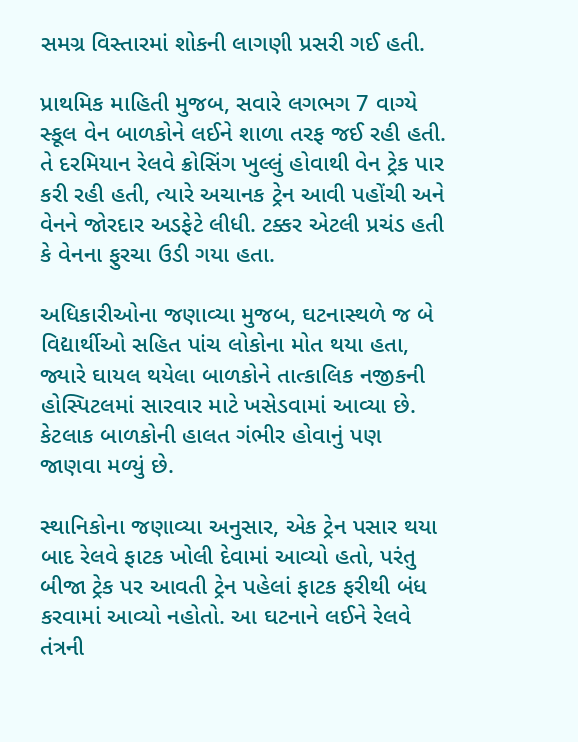સમગ્ર વિસ્તારમાં શોકની લાગણી પ્રસરી ગઈ હતી.

પ્રાથમિક માહિતી મુજબ, સવારે લગભગ 7 વાગ્યે સ્કૂલ વેન બાળકોને લઈને શાળા તરફ જઈ રહી હતી. તે દરમિયાન રેલવે ક્રોસિંગ ખુલ્લું હોવાથી વેન ટ્રેક પાર કરી રહી હતી, ત્યારે અચાનક ટ્રેન આવી પહોંચી અને વેનને જોરદાર અડફેટે લીધી. ટક્કર એટલી પ્રચંડ હતી કે વેનના ફુરચા ઉડી ગયા હતા.

અધિકારીઓના જણાવ્યા મુજબ, ઘટનાસ્થળે જ બે વિદ્યાર્થીઓ સહિત પાંચ લોકોના મોત થયા હતા, જ્યારે ઘાયલ થયેલા બાળકોને તાત્કાલિક નજીકની હોસ્પિટલમાં સારવાર માટે ખસેડવામાં આવ્યા છે. કેટલાક બાળકોની હાલત ગંભીર હોવાનું પણ જાણવા મળ્યું છે.

સ્થાનિકોના જણાવ્યા અનુસાર, એક ટ્રેન પસાર થયા બાદ રેલવે ફાટક ખોલી દેવામાં આવ્યો હતો, પરંતુ બીજા ટ્રેક પર આવતી ટ્રેન પહેલાં ફાટક ફરીથી બંધ કરવામાં આવ્યો નહોતો. આ ઘટનાને લઈને રેલવે તંત્રની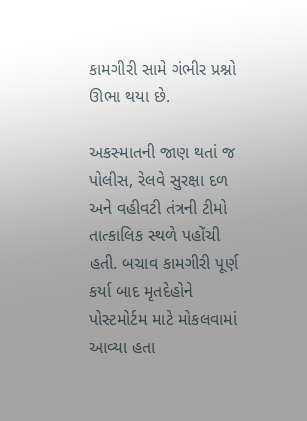કામગીરી સામે ગંભીર પ્રશ્નો ઊભા થયા છે.

અકસ્માતની જાણ થતાં જ પોલીસ, રેલવે સુરક્ષા દળ અને વહીવટી તંત્રની ટીમો તાત્કાલિક સ્થળે પહોંચી હતી. બચાવ કામગીરી પૂર્ણ કર્યા બાદ મૃતદેહોને પોસ્ટમોર્ટમ માટે મોકલવામાં આવ્યા હતા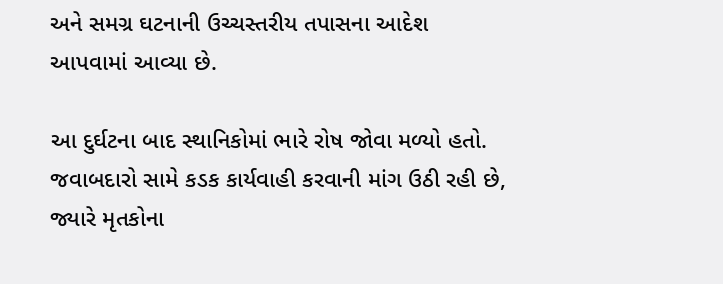અને સમગ્ર ઘટનાની ઉચ્ચસ્તરીય તપાસના આદેશ આપવામાં આવ્યા છે.

આ દુર્ઘટના બાદ સ્થાનિકોમાં ભારે રોષ જોવા મળ્યો હતો. જવાબદારો સામે કડક કાર્યવાહી કરવાની માંગ ઉઠી રહી છે, જ્યારે મૃતકોના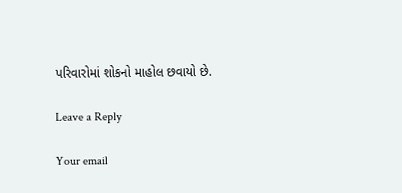પરિવારોમાં શોકનો માહોલ છવાયો છે.

Leave a Reply

Your email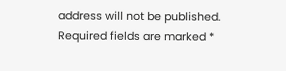address will not be published. Required fields are marked *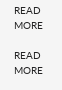READ MORE

READ MORE